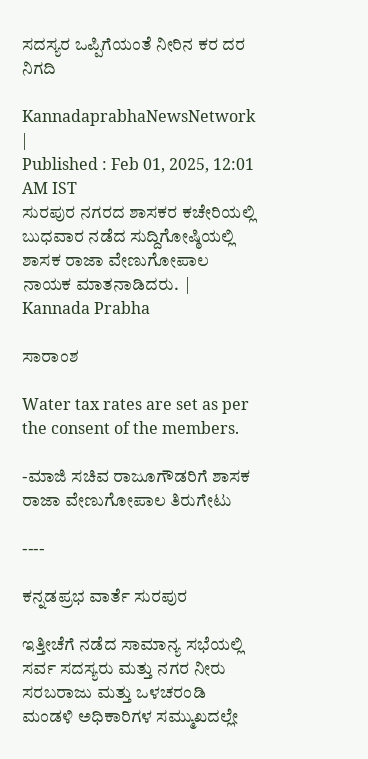ಸದಸ್ಯರ ಒಪ್ಪಿಗೆಯಂತೆ ನೀರಿನ ಕರ ದರ ನಿಗದಿ

KannadaprabhaNewsNetwork |
Published : Feb 01, 2025, 12:01 AM IST
ಸುರಪುರ ನಗರದ ಶಾಸಕರ ಕಚೇರಿಯಲ್ಲಿ ಬುಧವಾರ ನಡೆದ ಸುದ್ದಿಗೋಷ್ಠಿಯಲ್ಲಿ ಶಾಸಕ ರಾಜಾ ವೇಣುಗೋಪಾಲ ನಾಯಕ ಮಾತನಾಡಿದರು.  | Kannada Prabha

ಸಾರಾಂಶ

Water tax rates are set as per the consent of the members.

-ಮಾಜಿ ಸಚಿವ ರಾಜೂಗೌಡರಿಗೆ ಶಾಸಕ ರಾಜಾ ವೇಣುಗೋಪಾಲ ತಿರುಗೇಟು

----

ಕನ್ನಡಪ್ರಭ ವಾರ್ತೆ ಸುರಪುರ

ಇತ್ತೀಚೆಗೆ ನಡೆದ ಸಾಮಾನ್ಯ ಸಭೆಯಲ್ಲಿ ಸರ್ವ ಸದಸ್ಯರು ಮತ್ತು ನಗರ ನೀರು ಸರಬರಾಜು ಮತ್ತು ಒಳಚರಂಡಿ ಮಂಡಳಿ ಅಧಿಕಾರಿಗಳ ಸಮ್ಮುಖದಲ್ಲೇ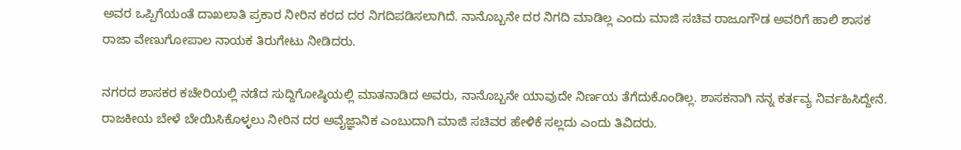ಅವರ ಒಪ್ಪಿಗೆಯಂತೆ ದಾಖಲಾತಿ ಪ್ರಕಾರ ನೀರಿನ ಕರದ ದರ ನಿಗದಿಪಡಿಸಲಾಗಿದೆ. ನಾನೊಬ್ಬನೇ ದರ ನಿಗದಿ ಮಾಡಿಲ್ಲ ಎಂದು ಮಾಜಿ ಸಚಿವ ರಾಜೂಗೌಡ ಅವರಿಗೆ ಹಾಲಿ ಶಾಸಕ ರಾಜಾ ವೇಣುಗೋಪಾಲ ನಾಯಕ ತಿರುಗೇಟು ನೀಡಿದರು.

ನಗರದ ಶಾಸಕರ ಕಚೇರಿಯಲ್ಲಿ ನಡೆದ ಸುದ್ದಿಗೋಷ್ಠಿಯಲ್ಲಿ ಮಾತನಾಡಿದ ಅವರು, ನಾನೊಬ್ಬನೇ ಯಾವುದೇ ನಿರ್ಣಯ ತೆಗೆದುಕೊಂಡಿಲ್ಲ. ಶಾಸಕನಾಗಿ ನನ್ನ ಕರ್ತವ್ಯ ನಿರ್ವಹಿಸಿದ್ದೇನೆ. ರಾಜಕೀಯ ಬೇಳೆ ಬೇಯಿಸಿಕೊಳ್ಳಲು ನೀರಿನ ದರ ಅವೈಜ್ಞಾನಿಕ ಎಂಬುದಾಗಿ ಮಾಜಿ ಸಚಿವರ ಹೇಳಿಕೆ ಸಲ್ಲದು ಎಂದು ತಿವಿದರು.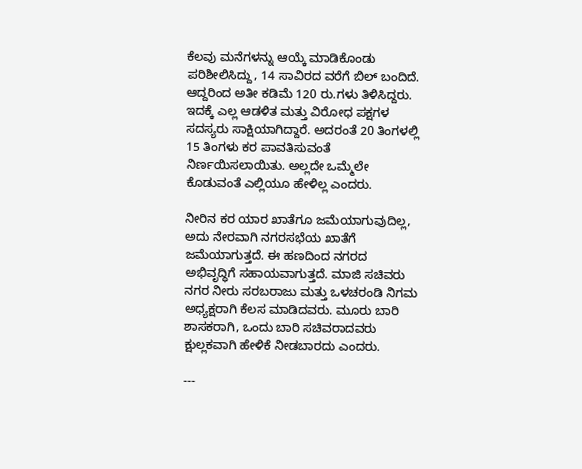ಕೆಲವು ಮನೆಗಳನ್ನು ಆಯ್ಕೆ ಮಾಡಿಕೊಂಡು ಪರಿಶೀಲಿಸಿದ್ದು, 14 ಸಾವಿರದ ವರೆಗೆ ಬಿಲ್ ಬಂದಿದೆ. ಆದ್ದರಿಂದ ಅತೀ ಕಡಿಮೆ 120 ರು.ಗಳು ತಿಳಿಸಿದ್ದರು. ಇದಕ್ಕೆ ಎಲ್ಲ ಆಡಳಿತ ಮತ್ತು ವಿರೋಧ ಪಕ್ಷಗಳ ಸದಸ್ಯರು ಸಾಕ್ಷಿಯಾಗಿದ್ದಾರೆ. ಅದರಂತೆ 20 ತಿಂಗಳಲ್ಲಿ 15 ತಿಂಗಳು ಕರ ಪಾವತಿಸುವಂತೆ ನಿರ್ಣಯಿಸಲಾಯಿತು. ಅಲ್ಲದೇ ಒಮ್ಮೆಲೇ ಕೊಡುವಂತೆ ಎಲ್ಲಿಯೂ ಹೇಳಿಲ್ಲ ಎಂದರು.

ನೀರಿನ ಕರ ಯಾರ ಖಾತೆಗೂ ಜಮೆಯಾಗುವುದಿಲ್ಲ, ಅದು ನೇರವಾಗಿ ನಗರಸಭೆಯ ಖಾತೆಗೆ ಜಮೆಯಾಗುತ್ತದೆ. ಈ ಹಣದಿಂದ ನಗರದ ಅಭಿವೃದ್ಧಿಗೆ ಸಹಾಯವಾಗುತ್ತದೆ. ಮಾಜಿ ಸಚಿವರು ನಗರ ನೀರು ಸರಬರಾಜು ಮತ್ತು ಒಳಚರಂಡಿ ನಿಗಮ ಅಧ್ಯಕ್ಷರಾಗಿ ಕೆಲಸ ಮಾಡಿದವರು. ಮೂರು ಬಾರಿ ಶಾಸಕರಾಗಿ, ಒಂದು ಬಾರಿ ಸಚಿವರಾದವರು ಕ್ಷುಲ್ಲಕವಾಗಿ ಹೇಳಿಕೆ ನೀಡಬಾರದು ಎಂದರು.

---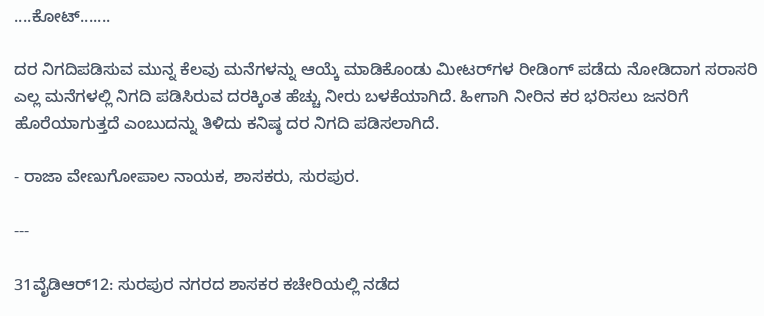....ಕೋಟ್.......

ದರ ನಿಗದಿಪಡಿಸುವ ಮುನ್ನ ಕೆಲವು ಮನೆಗಳನ್ನು ಆಯ್ಕೆ ಮಾಡಿಕೊಂಡು ಮೀಟರ್‌ಗಳ ರೀಡಿಂಗ್ ಪಡೆದು ನೋಡಿದಾಗ ಸರಾಸರಿ ಎಲ್ಲ ಮನೆಗಳಲ್ಲಿ ನಿಗದಿ ಪಡಿಸಿರುವ ದರಕ್ಕಿಂತ ಹೆಚ್ಚು ನೀರು ಬಳಕೆಯಾಗಿದೆ. ಹೀಗಾಗಿ ನೀರಿನ ಕರ ಭರಿಸಲು ಜನರಿಗೆ ಹೊರೆಯಾಗುತ್ತದೆ ಎಂಬುದನ್ನು ತಿಳಿದು ಕನಿಷ್ಠ ದರ ನಿಗದಿ ಪಡಿಸಲಾಗಿದೆ.

- ರಾಜಾ ವೇಣುಗೋಪಾಲ ನಾಯಕ, ಶಾಸಕರು, ಸುರಪುರ.

---

31ವೈಡಿಆರ್12: ಸುರಪುರ ನಗರದ ಶಾಸಕರ ಕಚೇರಿಯಲ್ಲಿ ನಡೆದ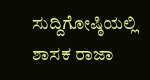ಸುದ್ದಿಗೋಷ್ಠಿಯಲ್ಲಿ ಶಾಸಕ ರಾಜಾ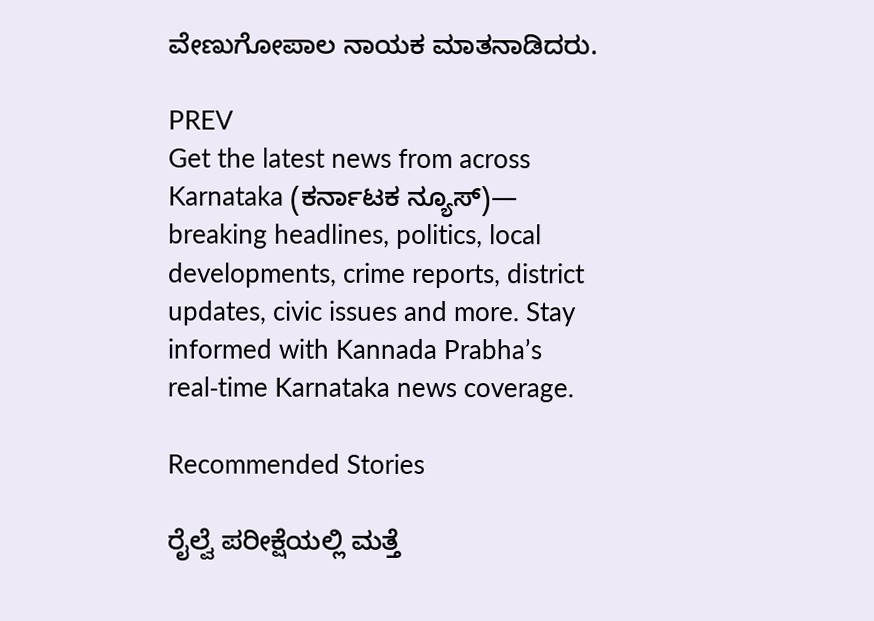ವೇಣುಗೋಪಾಲ ನಾಯಕ ಮಾತನಾಡಿದರು.

PREV
Get the latest news from across Karnataka (ಕರ್ನಾಟಕ ನ್ಯೂಸ್)— breaking headlines, politics, local developments, crime reports, district updates, civic issues and more. Stay informed with Kannada Prabha’s real‑time Karnataka news coverage.

Recommended Stories

ರೈಲ್ವೆ ಪರೀಕ್ಷೆಯಲ್ಲಿ ಮತ್ತೆ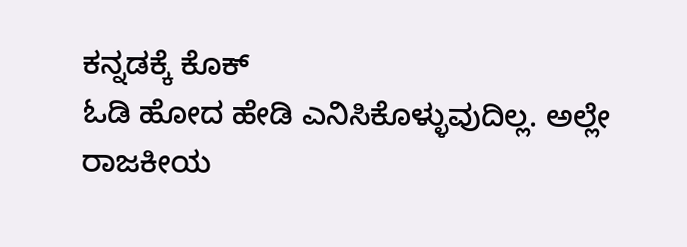ಕನ್ನಡಕ್ಕೆ ಕೊಕ್
ಓಡಿ ಹೋದ ಹೇಡಿ ಎನಿಸಿಕೊಳ್ಳುವುದಿಲ್ಲ. ಅಲ್ಲೇ ರಾಜಕೀಯ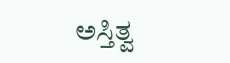ಅಸ್ತಿತ್ವ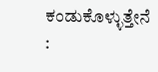ಕಂಡುಕೊಳ್ಳುತ್ತೇನೆ :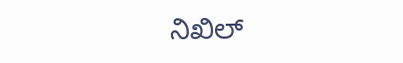ನಿಖಿಲ್‌